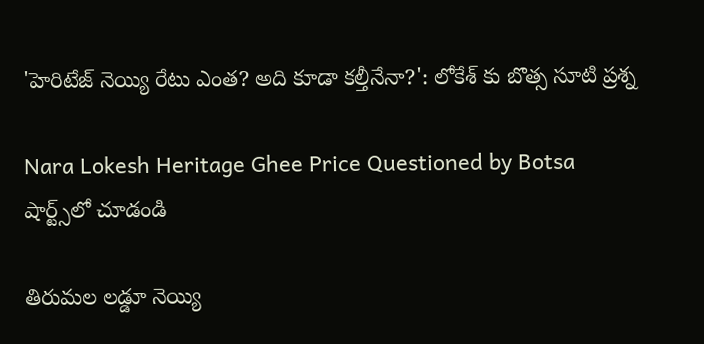'హెరిటేజ్ నెయ్యి రేటు ఎంత? అది కూడా కల్తీనేనా?': లోకేశ్ కు బొత్స సూటి ప్రశ్న

Nara Lokesh Heritage Ghee Price Questioned by Botsa
షార్ట్స్‌లో చూడండి

తిరుమల లడ్డూ నెయ్యి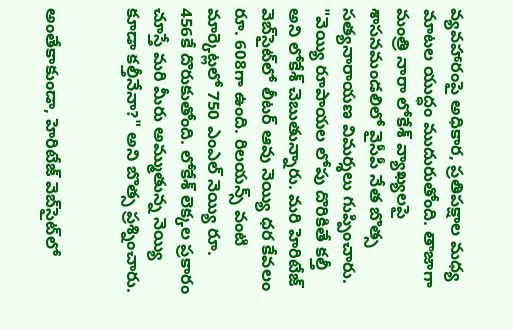వ్యవహారంపై అధికార, ప్రతిపక్షాల మధ్య మాటల యుద్ధం ముదురుతోంది. తాజాగా మంత్రి నారా లోకేశ్ వ్యాఖ్యలపై శాసనమండలిలో వైసీపీ నేత బొత్స సత్యనారాయణ విమర్శలు గుప్పించారు. "వెయ్యి రూపాయల లోపు దొరికితే కల్తీ అని లోకేశ్ చెబుతున్నారు. మరి హెరిటేజ్ వెబ్‌సైట్‌లో లీటర్ ఆవు నెయ్యి ధర కేవలం రూ. 608గా ఉంది. రిలయన్స్ వంటి మార్కెట్లలో 750 ఎంఎల్ నెయ్యి రూ. 456కే దొరుకుతోంది. లోకేశ్ లెక్కల ప్రకారం చూస్తే మరి మీరు అమ్ముతున్న నెయ్యి కూడా కల్తీనేనా?" అని బొత్స ప్రశ్నించారు.


అంతేకాకుండా, హెరిటేజ్ వెబ్‌సైట్‌లో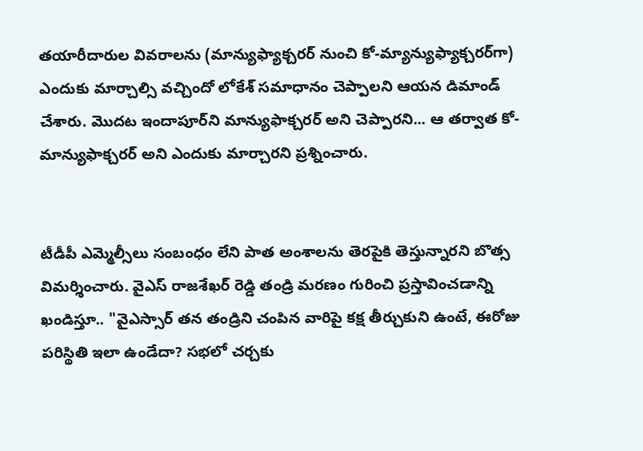తయారీదారుల వివరాలను (మాన్యుఫ్యాక్చరర్ నుంచి కో-మ్యాన్యుఫ్యాక్చరర్‌గా) ఎందుకు మార్చాల్సి వచ్చిందో లోకేశ్ సమాధానం చెప్పాలని ఆయన డిమాండ్ చేశారు. మొదట ఇందాపూర్‌ని మాన్యుఫాక్చరర్ అని చెప్పారని... ఆ తర్వాత కో-మాన్యుఫాక్చరర్ అని ఎందుకు మార్చారని ప్రశ్నించారు.


టీడీపీ ఎమ్మెల్సీలు సంబంధం లేని పాత అంశాలను తెరపైకి తెస్తున్నారని బొత్స విమర్శించారు. వైఎస్ రాజశేఖర్ రెడ్డి తండ్రి మరణం గురించి ప్రస్తావించడాన్ని ఖండిస్తూ.. "వైఎస్సార్ తన తండ్రిని చంపిన వారిపై కక్ష తీర్చుకుని ఉంటే, ఈరోజు పరిస్థితి ఇలా ఉండేదా? సభలో చర్చకు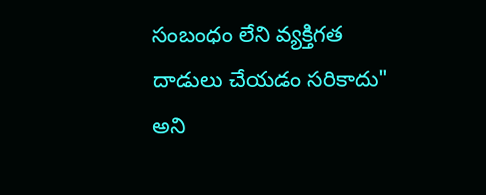సంబంధం లేని వ్యక్తిగత దాడులు చేయడం సరికాదు" అని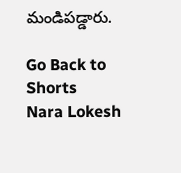మండిపడ్డారు.

Go Back to Shorts
Nara Lokesh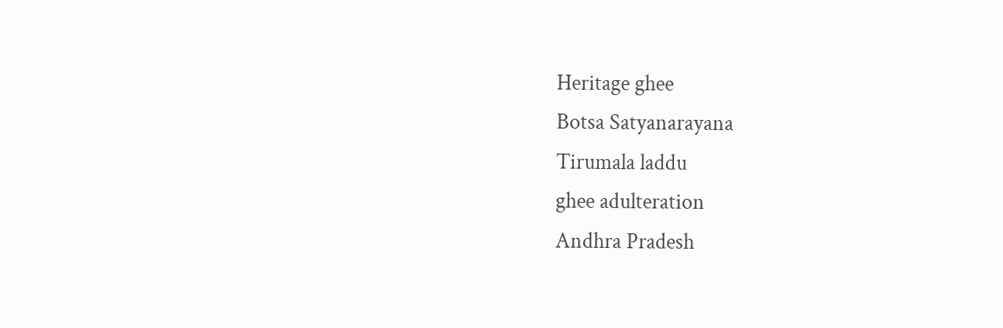Heritage ghee
Botsa Satyanarayana
Tirumala laddu
ghee adulteration
Andhra Pradesh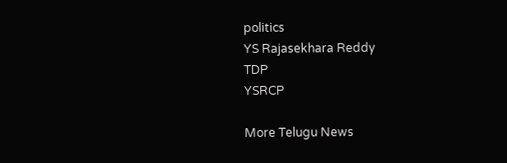politics
YS Rajasekhara Reddy
TDP
YSRCP

More Telugu News